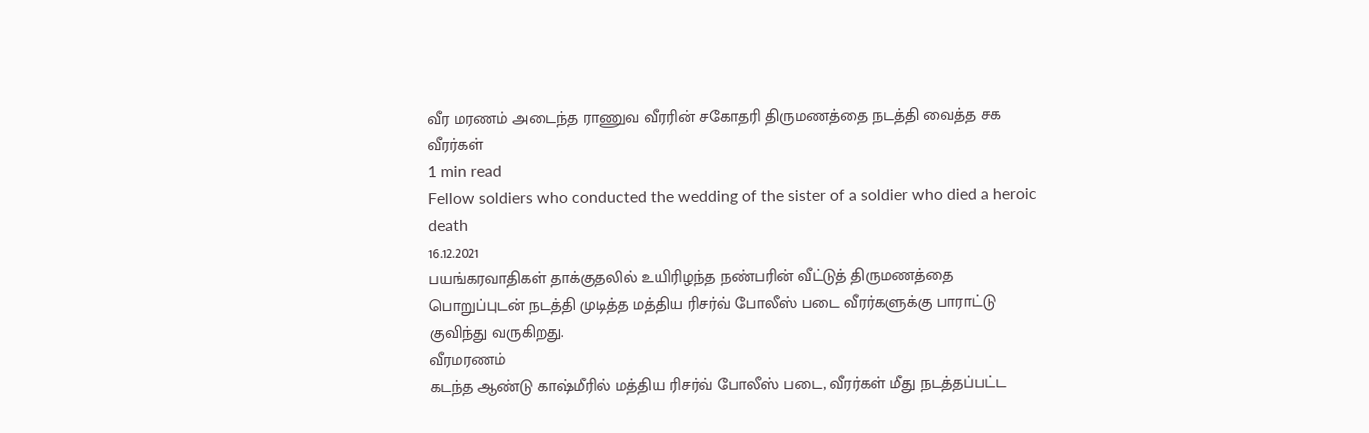வீர மரணம் அடைந்த ராணுவ வீரரின் சகோதரி திருமணத்தை நடத்தி வைத்த சக வீரர்கள்
1 min read
Fellow soldiers who conducted the wedding of the sister of a soldier who died a heroic death
16.12.2021
பயங்கரவாதிகள் தாக்குதலில் உயிரிழந்த நண்பரின் வீட்டுத் திருமணத்தை பொறுப்புடன் நடத்தி முடித்த மத்திய ரிசர்வ் போலீஸ் படை வீரர்களுக்கு பாராட்டு குவிந்து வருகிறது.
வீரமரணம்
கடந்த ஆண்டு காஷ்மீரில் மத்திய ரிசர்வ் போலீஸ் படை, வீரர்கள் மீது நடத்தப்பட்ட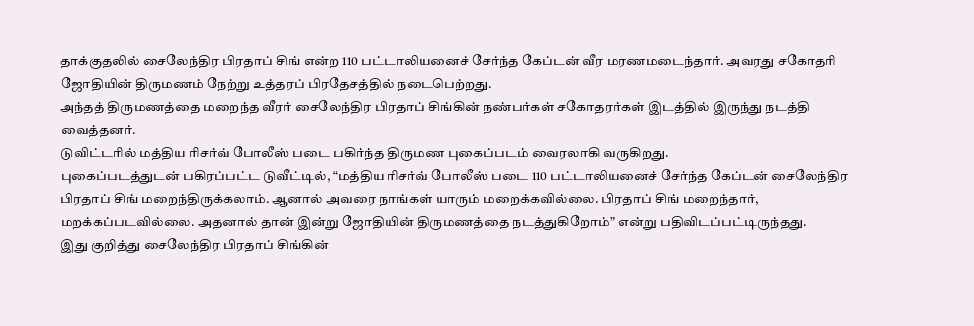தாக்குதலில் சைலேந்திர பிரதாப் சிங் என்ற 110 பட்டாலியனைச் சேர்ந்த கேப்டன் வீர மரணமடைந்தார். அவரது சகோதரி ஜோதியின் திருமணம் நேற்று உத்தரப் பிரதேசத்தில் நடைபெற்றது.
அந்தத் திருமணத்தை மறைந்த வீரர் சைலேந்திர பிரதாப் சிங்கின் நண்பர்கள் சகோதரர்கள் இடத்தில் இருந்து நடத்தி வைத்தனர்.
டுவிட்டரில் மத்திய ரிசர்வ் போலீஸ் படை பகிர்ந்த திருமண புகைப்படம் வைரலாகி வருகிறது.
புகைப்படத்துடன் பகிரப்பட்ட டுவீட்டில், “மத்திய ரிசர்வ் போலீஸ் படை 110 பட்டாலியனைச் சேர்ந்த கேப்டன் சைலேந்திர பிரதாப் சிங் மறைந்திருக்கலாம். ஆனால் அவரை நாங்கள் யாரும் மறைக்கவில்லை. பிரதாப் சிங் மறைந்தார், மறக்கப்படவில்லை. அதனால் தான் இன்று ஜோதியின் திருமணத்தை நடத்துகிறோம்” என்று பதிவிடப்பட்டிருந்தது.
இது குறித்து சைலேந்திர பிரதாப் சிங்கின்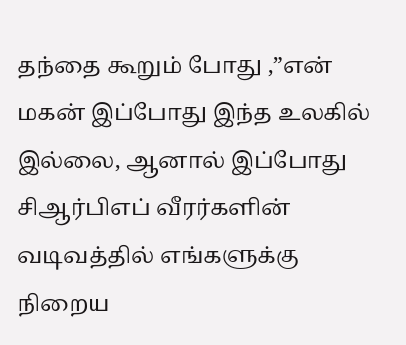தந்தை கூறும் போது ,”என் மகன் இப்போது இந்த உலகில் இல்லை, ஆனால் இப்போது சிஆர்பிஎப் வீரர்களின் வடிவத்தில் எங்களுக்கு நிறைய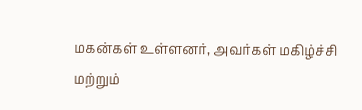மகன்கள் உள்ளனர், அவர்கள் மகிழ்ச்சி மற்றும்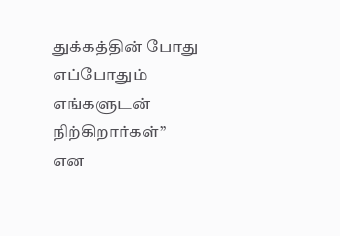துக்கத்தின் போது எப்போதும் எங்களுடன் நிற்கிறார்கள்” என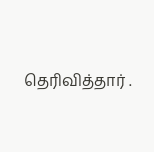தெரிவித்தார் .